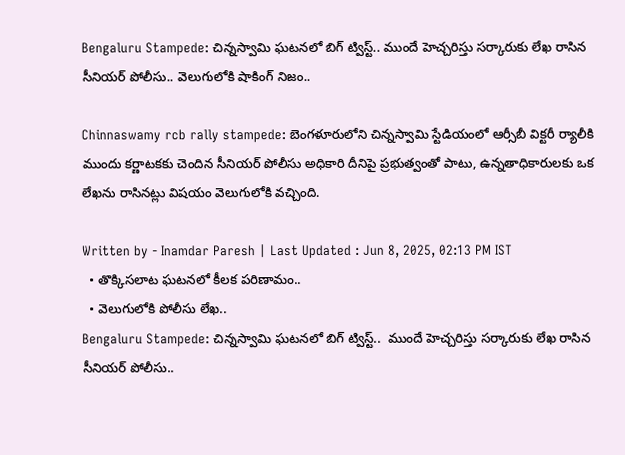Bengaluru Stampede: చిన్నస్వామి ఘటనలో బిగ్ ట్విస్ట్.. ముందే హెచ్చరిస్తు సర్కారుకు లేఖ రాసిన సీనియర్ పోలీసు.. వెలుగులోకి షాకింగ్ నిజం..

Chinnaswamy rcb rally stampede: బెంగళూరులోని చిన్నస్వామి స్టేడియంలో ఆర్సీబీ విక్టరీ ర్యాలీకి ముందు కర్ణాటకకు చెందిన సీనియర్ పోలీసు అధికారి దీనిపై ప్రభుత్వంతో పాటు, ఉన్నతాధికారులకు ఒక లేఖను రాసినట్లు విషయం వెలుగులోకి వచ్చింది.

Written by - Inamdar Paresh | Last Updated : Jun 8, 2025, 02:13 PM IST
  • తొక్కిసలాట ఘటనలో కీలక పరిణామం..
  • వెలుగులోకి పోలీసు లేఖ..
Bengaluru Stampede: చిన్నస్వామి ఘటనలో బిగ్ ట్విస్ట్..  ముందే హెచ్చరిస్తు సర్కారుకు లేఖ రాసిన  సీనియర్ పోలీసు..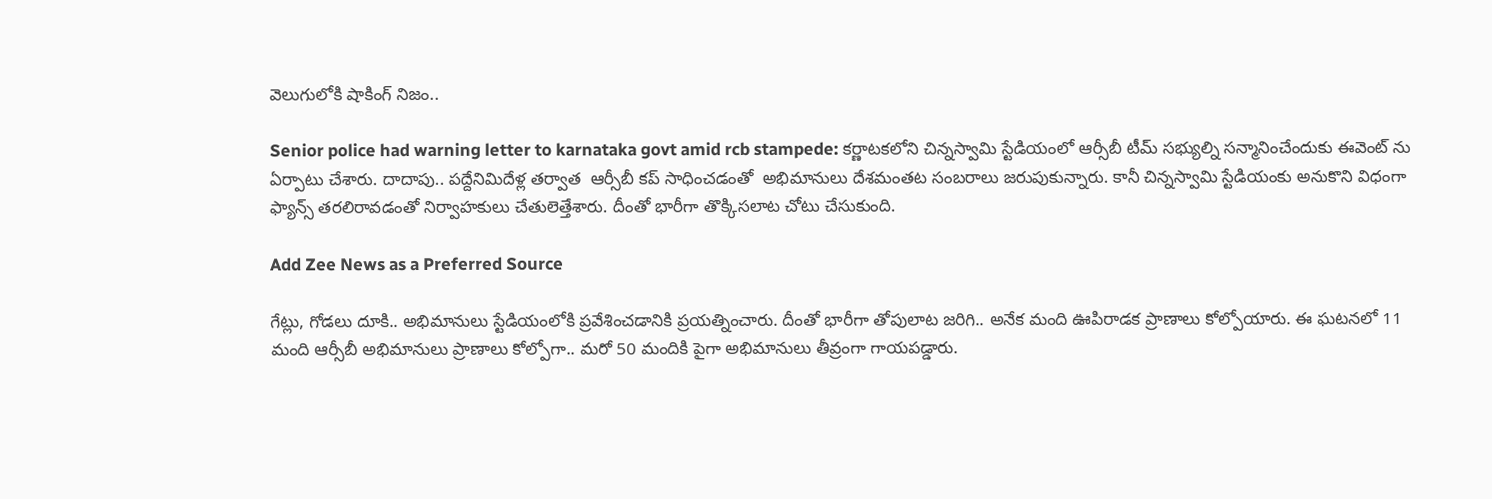వెలుగులోకి షాకింగ్ నిజం..

Senior police had warning letter to karnataka govt amid rcb stampede: కర్ణాటకలోని చిన్నస్వామి స్టేడియంలో ఆర్సీబీ టీమ్ సభ్యుల్ని సన్మానించేందుకు ఈవెంట్ ను ఏర్పాటు చేశారు. దాదాపు.. పద్దేనిమిదేళ్ల తర్వాత  ఆర్సీబీ కప్ సాధించడంతో  అభిమానులు దేశమంతట సంబరాలు జరుపుకున్నారు. కానీ చిన్నస్వామి స్టేడియంకు అనుకొని విధంగా ఫ్యాన్స్ తరలిరావడంతో నిర్వాహకులు చేతులెత్తేశారు. దీంతో భారీగా తొక్కిసలాట చోటు చేసుకుంది.

Add Zee News as a Preferred Source

గేట్లు, గోడలు దూకి.. అభిమానులు స్టేడియంలోకి ప్రవేశించడానికి ప్రయత్నించారు. దీంతో భారీగా తోపులాట జరిగి.. అనేక మంది ఊపిరాడక ప్రాణాలు కోల్పోయారు. ఈ ఘటనలో 11 మంది ఆర్సీబీ అభిమానులు ప్రాణాలు కోల్పోగా.. మరో 50 మందికి పైగా అభిమానులు తీవ్రంగా గాయపడ్డారు.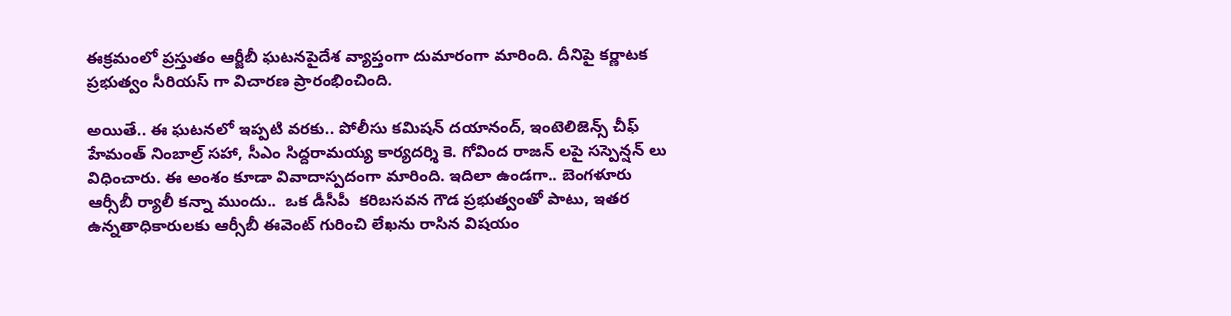ఈక్రమంలో ప్రస్తుతం ఆర్జీబీ ఘటనపైదేశ వ్యాప్తంగా దుమారంగా మారింది. దీనిపై కర్ణాటక ప్రభుత్వం సీరియస్ గా విచారణ ప్రారంభించింది.

అయితే.. ఈ ఘటనలో ఇప్పటి వరకు.. పోలీసు కమిషన్ దయానంద్, ఇంటెలిజెన్స్ చీఫ్ హేమంత్ నింబాల్ర్ సహా, సీఎం సిద్దరామయ్య కార్యదర్శి కె. గోవింద రాజన్ లపై సస్పెన్షన్ లు విధించారు. ఈ అంశం కూడా వివాదాస్పదంగా మారింది. ఇదిలా ఉండగా.. బెంగళూరు ఆర్సీబీ ర్యాలీ కన్నా ముందు..  ఒక డీసీపీ  కరిబసవన గౌడ ప్రభుత్వంతో పాటు, ఇతర ఉన్నతాధికారులకు ఆర్సీబీ ఈవెంట్ గురించి లేఖను రాసిన విషయం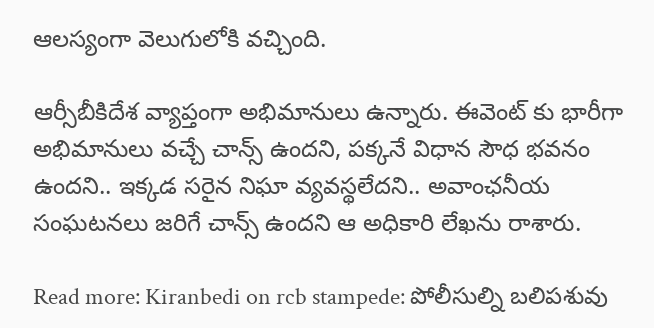ఆలస్యంగా వెలుగులోకి వచ్చింది.

ఆర్సీబీకిదేశ వ్యాప్తంగా అభిమానులు ఉన్నారు. ఈవెంట్ కు భారీగా అభిమానులు వచ్చే చాన్స్‌ ఉందని, పక్కనే విధాన సౌధ భవనం ఉందని.. ఇక్కడ సరైన నిఘా వ్యవస్థలేదని.. అవాంఛనీయ సంఘటనలు జరిగే చాన్స్‌ ఉందని ఆ అధికారి లేఖను రాశారు.

Read more: Kiranbedi on rcb stampede: పోలీసుల్ని బలిపశువు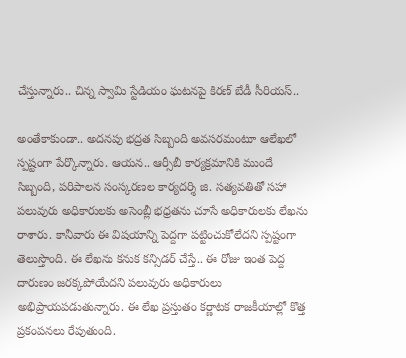చేస్తున్నారు.. చిన్న స్వామి స్టేడియం ఘటనపై కిరణ్ బేడీ సీరియస్..

అంతేకాకుండా.. అదనపు భద్రత సిబ్బంది అవసరమంటూ ఆలేఖలో స్పష్టంగా పేర్కొన్నారు. ఆయన.. ఆర్సీబీ కార్యక్రమానికి ముందే సిబ్బంది, పరిపాలన సంస్కరణల కార్యదర్శి జి. సత్యవతితో సహా పలువురు అధికారులకు అసెంబ్లీ భధ్రతను చూసే అధికారులకు లేఖను రాశారు. కానీవారు ఈ విషయాన్ని పెద్దగా పట్టించుకోలేదని స్పష్టంగా తెలుస్తొంది. ఈ లేఖను కనుక కన్సిడర్ చేస్తే.. ఈ రోజు ఇంత పెద్ద దారుణం జరక్కపోయేదని పలువురు అధికారులు అభిప్రాయపడుతున్నారు. ఈ లేఖ ప్రస్తుతం కర్ణాటక రాజకీయాల్లో కొత్త ప్రకంపనలు రేపుతుంది.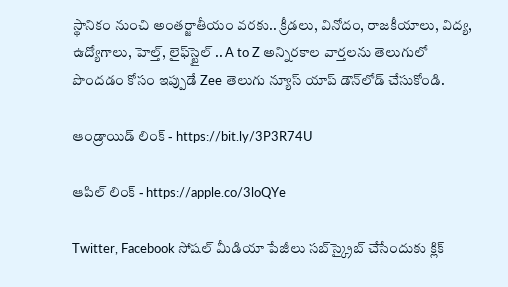స్థానికం నుంచి అంతర్జాతీయం వరకు.. క్రీడలు, వినోదం, రాజకీయాలు, విద్య, ఉద్యోగాలు, హెల్త్, లైఫ్‌స్టైల్ .. A to Z అన్నిరకాల వార్తలను తెలుగులో పొందడం కోసం ఇప్పుడే Zee తెలుగు న్యూస్ యాప్ డౌన్‌లోడ్ చేసుకోండి.

ఆండ్రాయిడ్ లింక్ - https://bit.ly/3P3R74U

ఆపిల్ లింక్ - https://apple.co/3loQYe

Twitter, Facebook సోషల్ మీడియా పేజీలు సబ్‌స్క్రైబ్ చేసేందుకు క్లిక్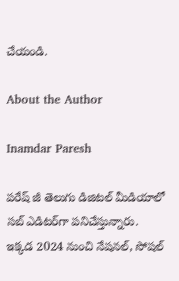చేయండి.

About the Author

Inamdar Paresh

పరేష్ జీ తెలుగు డిజిటల్ మీడియాలో సబ్ ఎడిటర్‌గా పనిచేస్తున్నారు. ఇక్కడ 2024 నుంచి నేషనల్, సోషల్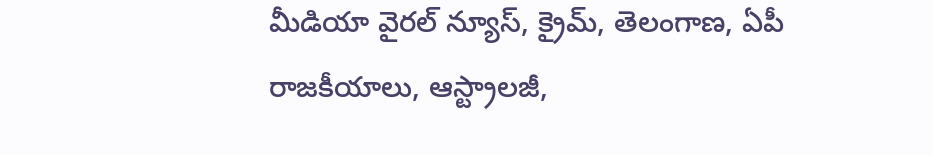మీడియా వైరల్ న్యూస్, క్రైమ్, తెలంగాణ, ఏపీ రాజకీయాలు, ఆస్ట్రాలజీ,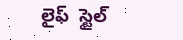లైఫ్  స్టైల్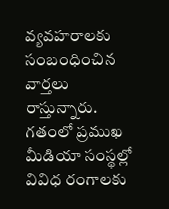వ్యవహరాలకు సంబంధించిన వార్తలు రాస్తున్నారు. గతంలో ప్రముఖ మీడియా సంస్థల్లో వివిధ రంగాలకు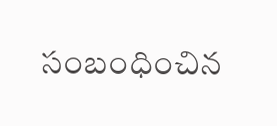సంబంధించిన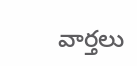వార్తలు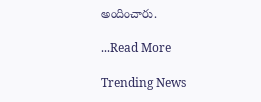అందించారు.

...Read More

Trending News